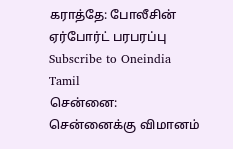கராத்தே: போலீசின் ஏர்போர்ட் பரபரப்பு
Subscribe to Oneindia Tamil
சென்னை:
சென்னைக்கு விமானம்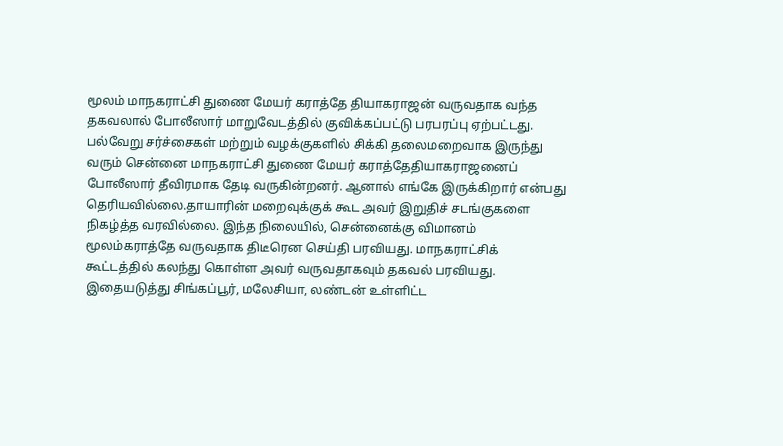மூலம் மாநகராட்சி துணை மேயர் கராத்தே தியாகராஜன் வருவதாக வந்த தகவலால் போலீஸார் மாறுவேடத்தில் குவிக்கப்பட்டு பரபரப்பு ஏற்பட்டது.
பல்வேறு சர்ச்சைகள் மற்றும் வழக்குகளில் சிக்கி தலைமறைவாக இருந்து வரும் சென்னை மாநகராட்சி துணை மேயர் கராத்தேதியாகராஜனைப் போலீஸார் தீவிரமாக தேடி வருகின்றனர். ஆனால் எங்கே இருக்கிறார் என்பது தெரியவில்லை.தாயாரின் மறைவுக்குக் கூட அவர் இறுதிச் சடங்குகளை நிகழ்த்த வரவில்லை. இந்த நிலையில், சென்னைக்கு விமானம் மூலம்கராத்தே வருவதாக திடீரென செய்தி பரவியது. மாநகராட்சிக் கூட்டத்தில் கலந்து கொள்ள அவர் வருவதாகவும் தகவல் பரவியது.
இதையடுத்து சிங்கப்பூர், மலேசியா, லண்டன் உள்ளிட்ட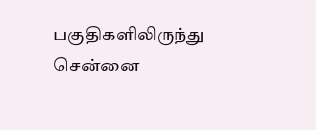பகுதிகளிலிருந்து சென்னை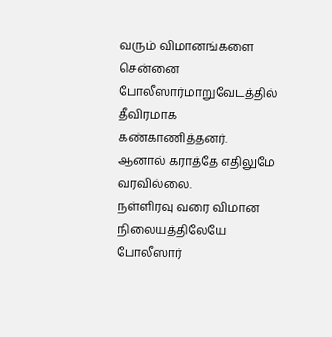வரும் விமானங்களை சென்னை போலீஸார்மாறுவேடத்தில் தீவிரமாக கண்காணித்தனர். ஆனால் கராத்தே எதிலுமே வரவில்லை.
நள்ளிரவு வரை விமான நிலையத்திலேயே போலீஸார்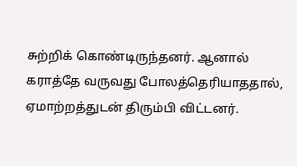சுற்றிக் கொண்டிருந்தனர். ஆனால் கராத்தே வருவது போலத்தெரியாததால், ஏமாற்றத்துடன் திரும்பி விட்டனர்.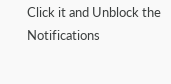Click it and Unblock the Notifications